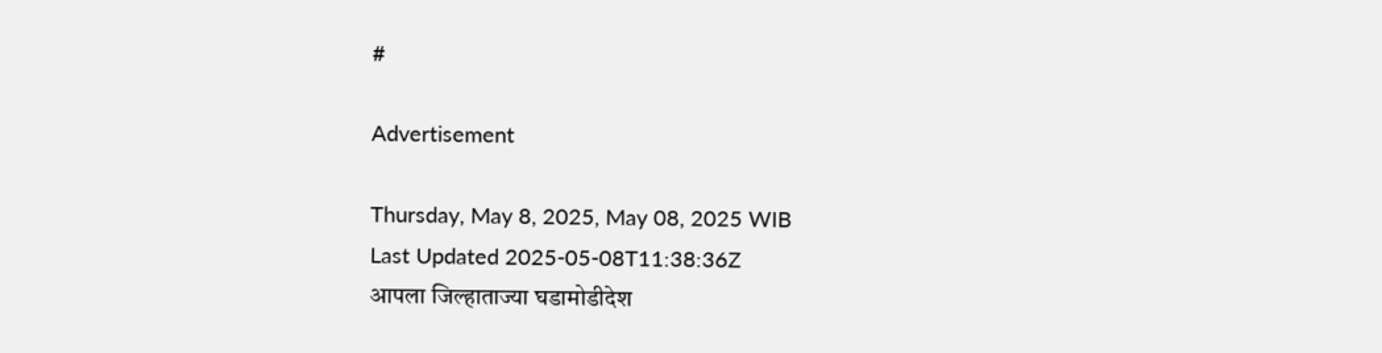#

Advertisement

Thursday, May 8, 2025, May 08, 2025 WIB
Last Updated 2025-05-08T11:38:36Z
आपला जिल्हाताज्या घडामोडीदेश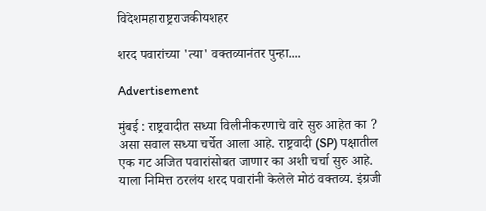विदेशमहाराष्ट्रराजकीयशहर

शरद पवारांच्या 'त्या' वक्तव्यानंतर पुन्हा....

Advertisement

मुंबई : राष्ट्रवादीत सध्या विलीनीकरणाचे वारे सुरु आहेत का ? असा सवाल सध्या चर्चेत आला आहे. राष्ट्रवादी (SP) पक्षातील एक गट अजित पवारांसोबत जाणार का अशी चर्चा सुरु आहे. याला निमित्त ठरलंय शरद पवारांनी केलेले मोठं वक्तव्य. इंग्रजी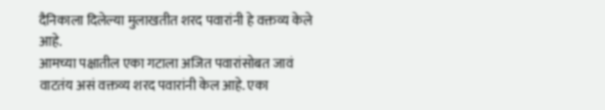दैनिकाला दिलेल्या मुलाखतीत शरद पवारांनी हे वक्तव्य केले आहे.
आमच्या पक्षातील एका गटाला अजित पवारांसोबत जावं वाटतंय असं वक्तव्य शरद पवारांनी केल आहे. एका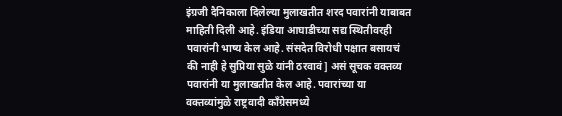इंग्रजी दैनिकाला दिलेल्या मुलाखतीत शरद पवारांनी याबाबत माहिती दिली आहे. इंडिया आघाडीच्या सद्य स्थितीवरही पवारांनी भाष्य केल आहे. संसदेत विरोधी पक्षात बसायचं की नाही हे सुप्रिया सुळे यांनी ठरवावं] असं सूचक वक्तव्य पवारांनी या मुलाखतीत केल आहे. पवारांच्या या वक्तव्यांमुळे राष्ट्रवादी काँग्रेसमध्ये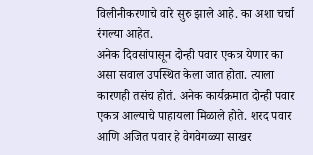विलीनीकरणाचे वारे सुरु झाले आहे. का अशा चर्चा रंगल्या आहेत.
अनेक दिवसांपासून दोन्ही पवार एकत्र येणार का असा सवाल उपस्थित केला जात होता. त्याला कारणही तसंच होतं. अनेक कार्यक्रमात दोन्ही पवार एकत्र आल्याचे पाहायला मिळाले होते. शरद पवार आणि अजित पवार हे वेगवेगळ्या साखर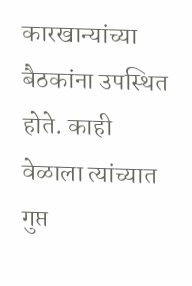कारखान्यांच्या बैठकांना उपस्थित होते. काही वेळाला त्यांच्यात गुप्त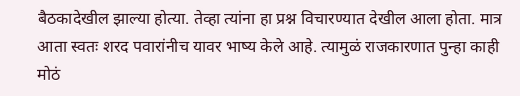बैठकादेखील झाल्या होत्या. तेव्हा त्यांना हा प्रश्न विचारण्यात देखील आला होता. मात्र आता स्वतः शरद पवारांनीच यावर भाष्य केले आहे. त्यामुळं राजकारणात पुन्हा काही मोठं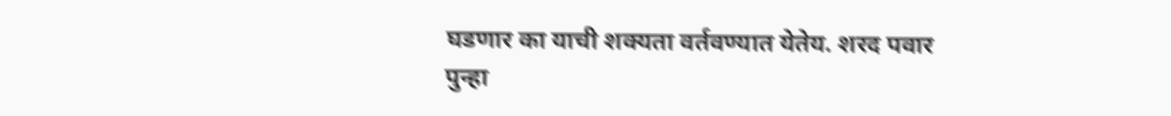घडणार का याची शक्यता वर्तवण्यात येतेय. शरद पवार पुन्हा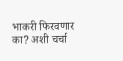भाकरी फिरवणार का? अशी चर्चा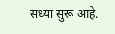सध्या सुरू आहे.